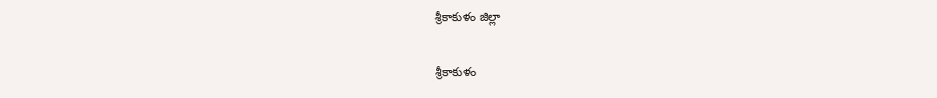శ్రీకాకుళం జిల్లా

శ్రీకాకుళం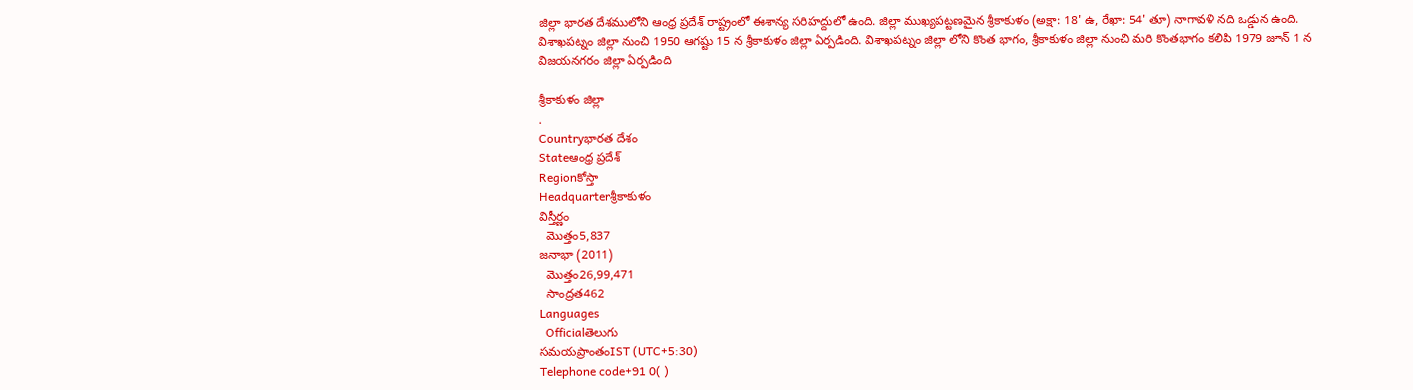జిల్లా భారత దేశములోని ఆంధ్ర ప్రదేశ్ రాష్ట్రంలో ఈశాన్య సరిహద్దులో ఉంది. జిల్లా ముఖ్యపట్టణమైన శ్రీకాకుళం (అక్షా: 18' ఉ, రేఖా: 54' తూ) నాగావళి నది ఒడ్డున ఉంది. విశాఖపట్నం జిల్లా నుంచి 1950 ఆగష్టు 15 న శ్రీకాకుళం జిల్లా ఏర్పడింది. విశాఖపట్నం జిల్లా లోని కొంత భాగం, శ్రీకాకుళం జిల్లా నుంచి మరి కొంతభాగం కలిపి 1979 జూన్ 1 న విజయనగరం జిల్లా ఏర్పడింది

శ్రీకాకుళం జిల్లా
.
Countryభారత దేశం
Stateఆంధ్ర ప్రదేశ్
Regionకోస్తా
Headquarterశ్రీకాకుళం
విస్తీర్ణం
  మొత్తం5,837
జనాభా (2011)
  మొత్తం26,99,471
  సాంద్రత462
Languages
  Officialతెలుగు
సమయప్రాంతంIST (UTC+5:30)
Telephone code+91 0( )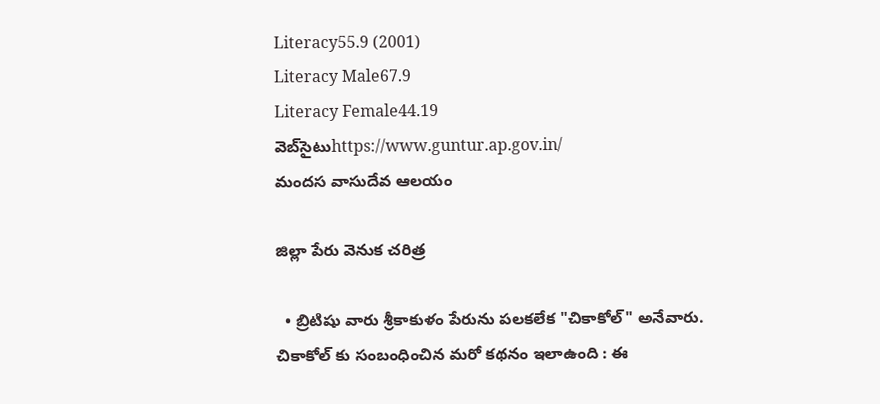Literacy55.9 (2001)
Literacy Male67.9
Literacy Female44.19
వెబ్‌సైటుhttps://www.guntur.ap.gov.in/
మందస వాసుదేవ ఆలయం

జిల్లా పేరు వెనుక చరిత్ర

  • బ్రిటిషు వారు శ్రీకాకుళం పేరును పలకలేక "చికాకోల్" అనేవారు. చికాకోల్ కు సంబంధించిన మరో కథనం ఇలాఉంది : ఈ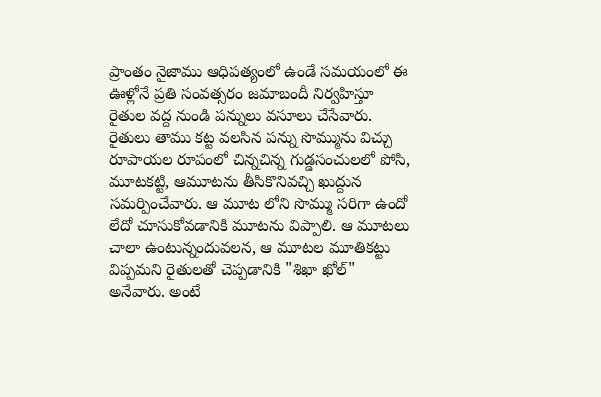ప్రాంతం నైజాము ఆధిపత్యంలో ఉండే సమయంలో ఈ ఊళ్లోనే ప్రతి సంవత్సరం జమాబందీ నిర్వహిస్తూ రైతుల వద్ద నుండి పన్నులు వసూలు చేసేవారు. రైతులు తాము కట్ట వలసిన పన్ను సొమ్మును విచ్చు రూపాయల రూపంలో చిన్నచిన్న గుడ్డసంచులలో పోసి, మూటకట్టి, ఆమూటను తీసికొనివచ్చి ఖుద్దున సమర్పించేవారు. ఆ మూట లోని సొమ్ము సరిగా ఉందో లేదో చూసుకోవడానికి మూటను విప్పాలి. ఆ మూటలు చాలా ఉంటున్నందువలన, ఆ మూటల మూతికట్టు విప్పమని రైతులతో చెప్పడానికి "శిఖా ఖోల్" అనేవారు. అంటే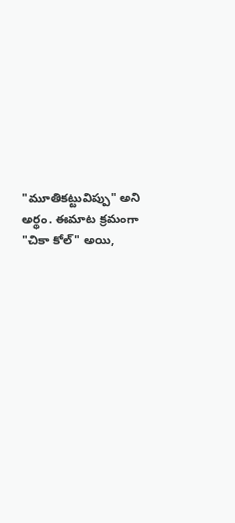"మూతికట్టువిప్పు" అని అర్థం. ఈమాట క్రమంగా "చికా కోల్" అయి,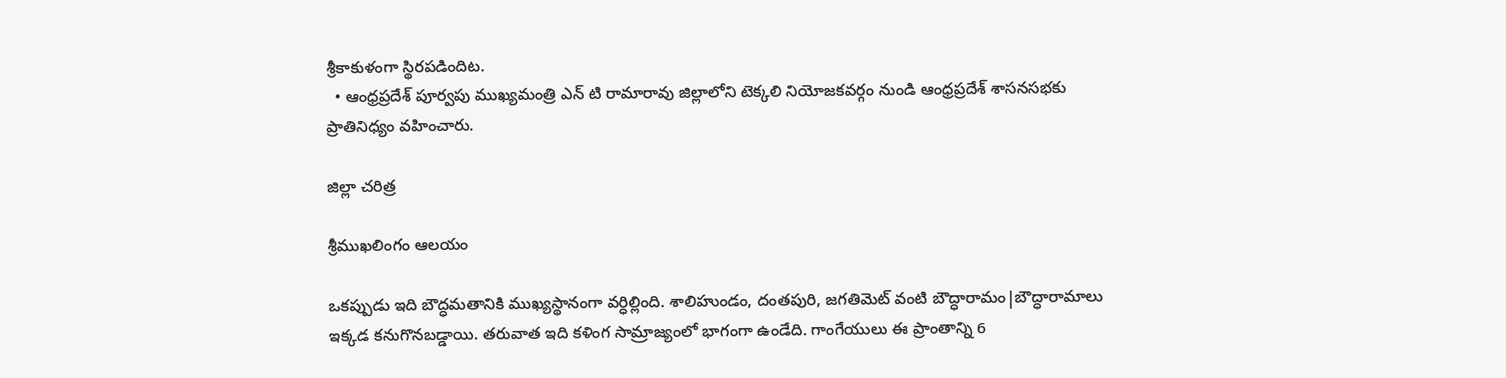శ్రీకాకుళంగా స్థిరపడిందిట.
  • ఆంధ్రప్రదేశ్ పూర్వపు ముఖ్యమంత్రి ఎన్ టి రామారావు జిల్లాలోని టెక్కలి నియోజకవర్గం నుండి ఆంధ్రప్రదేశ్ శాసనసభకు ప్రాతినిధ్యం వహించారు.

జిల్లా చరిత్ర

శ్రీముఖలింగం ఆలయం

ఒకప్పుడు ఇది బౌద్ధమతానికి ముఖ్యస్థానంగా వర్ధిల్లింది. శాలిహుండం, దంతపురి, జగతిమెట్ వంటి బౌద్ధారామం|బౌద్ధారామాలు ఇక్కడ కనుగొనబడ్డాయి. తరువాత ఇది కళింగ సామ్రాజ్యంలో భాగంగా ఉండేది. గాంగేయులు ఈ ప్రాంతాన్ని 6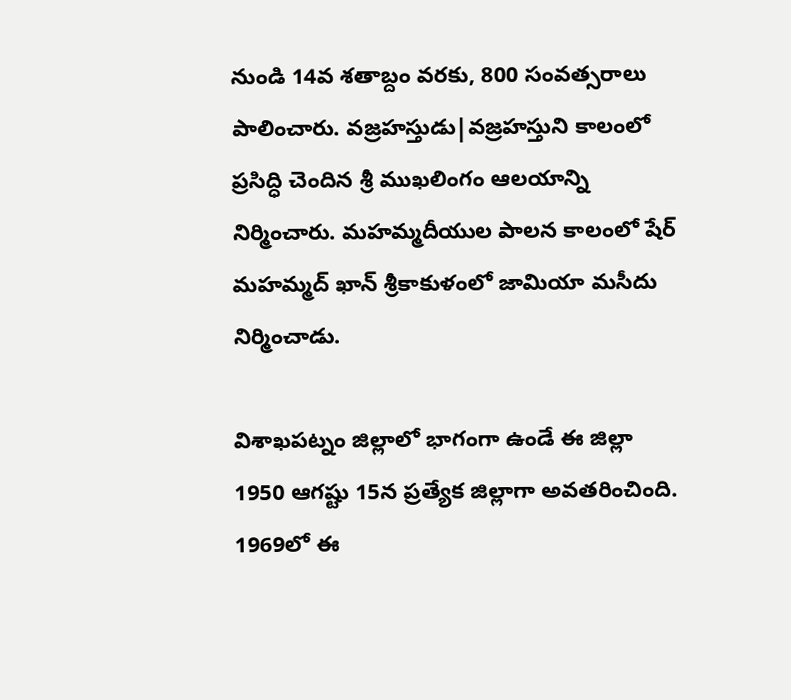నుండి 14వ శతాబ్దం వరకు, 800 సంవత్సరాలు పాలించారు. వజ్రహస్తుడు|వజ్రహస్తుని కాలంలో ప్రసిద్ధి చెందిన శ్రీ ముఖలింగం ఆలయాన్ని నిర్మించారు. మహమ్మదీయుల పాలన కాలంలో షేర్ మహమ్మద్ ఖాన్ శ్రీకాకుళంలో జామియా మసీదు నిర్మించాడు.

విశాఖపట్నం జిల్లాలో భాగంగా ఉండే ఈ జిల్లా 1950 ఆగష్టు 15న ప్రత్యేక జిల్లాగా అవతరించింది. 1969లో ఈ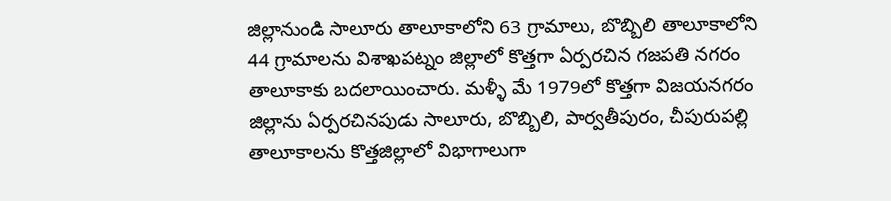జిల్లానుండి సాలూరు తాలూకాలోని 63 గ్రామాలు, బొబ్బిలి తాలూకాలోని 44 గ్రామాలను విశాఖపట్నం జిల్లాలో కొత్తగా ఏర్పరచిన గజపతి నగరం తాలూకాకు బదలాయించారు. మళ్ళీ మే 1979లో కొత్తగా విజయనగరం జిల్లాను ఏర్పరచినపుడు సాలూరు, బొబ్బిలి, పార్వతీపురం, చీపురుపల్లి తాలూకాలను కొత్తజిల్లాలో విభాగాలుగా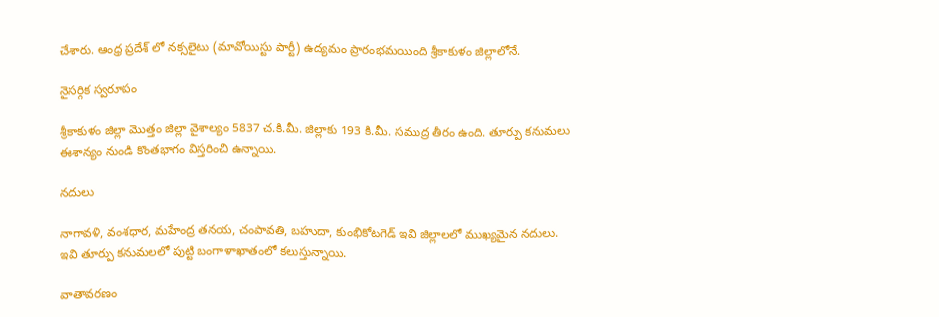చేశారు. ఆంధ్ర ప్రదేశ్ లో నక్సలైటు (మావోయిస్టు పార్టీ) ఉద్యమం ప్రారంభమయింది శ్రీకాకుళం జిల్లాలోనే.

నైసర్గిక స్వరూపం

శ్రీకాకుళం జిల్లా మొత్తం జిల్లా వైశాల్యం 5837 చ.కి.మీ. జిల్లాకు 193 కి.మీ. సముద్ర తీరం ఉంది. తూర్పు కనుమలు ఈశాన్యం నుండి కొంతభాగం విస్తరించి ఉన్నాయి.

నదులు

నాగావళి, వంశధార, మహేంద్ర తనయ, చంపావతి, బహుదా, కుంభికోటగెడ్ ఇవి జిల్లాలలో ముఖ్యమైన నదులు. ఇవి తూర్పు కనుమలలో పుట్టి బంగాళాఖాతంలో కలుస్తున్నాయి.

వాతావరణం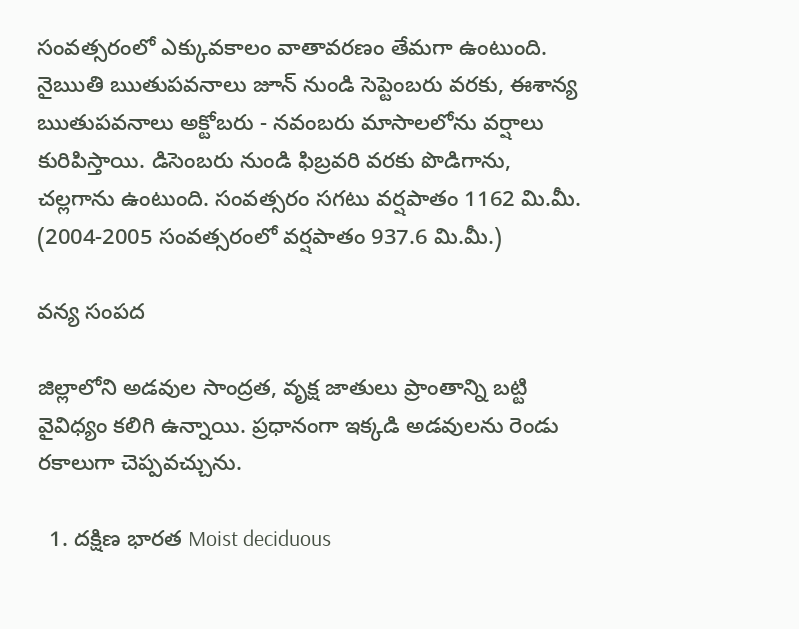సంవత్సరంలో ఎక్కువకాలం వాతావరణం తేమగా ఉంటుంది. నైఋతి ఋతుపవనాలు జూన్ నుండి సెప్టెంబరు వరకు, ఈశాన్య ఋతుపవనాలు అక్టోబరు - నవంబరు మాసాలలోను వర్షాలు కురిపిస్తాయి. డిసెంబరు నుండి ఫిబ్రవరి వరకు పొడిగాను, చల్లగాను ఉంటుంది. సంవత్సరం సగటు వర్షపాతం 1162 మి.మీ. (2004-2005 సంవత్సరంలో వర్షపాతం 937.6 మి.మీ.)

వన్య సంపద

జిల్లాలోని అడవుల సాంద్రత, వృక్ష జాతులు ప్రాంతాన్ని బట్టి వైవిధ్యం కలిగి ఉన్నాయి. ప్రధానంగా ఇక్కడి అడవులను రెండు రకాలుగా చెప్పవచ్చును.

  1. దక్షిణ భారత Moist deciduous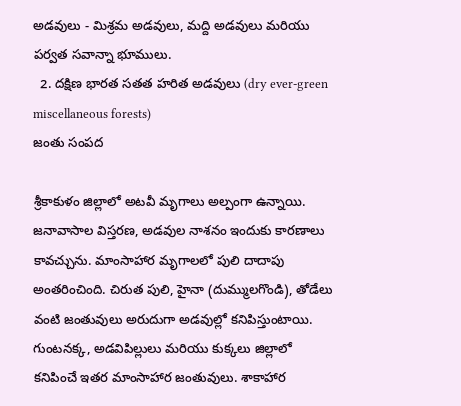అడవులు - మిశ్రమ అడవులు, మద్ది అడవులు మరియు పర్వత సవాన్నా భూములు.
  2. దక్షిణ భారత సతత హరిత అడవులు (dry ever-green miscellaneous forests)
జంతు సంపద

శ్రీకాకుళం జిల్లాలో అటవీ మృగాలు అల్పంగా ఉన్నాయి. జనావాసాల విస్తరణ, అడవుల నాశనం ఇందుకు కారణాలు కావచ్చును. మాంసాహార మృగాలలో పులి దాదాపు అంతరించింది. చిరుత పులి, హైనా (దుమ్ములగొండి), తోడేలు వంటి జంతువులు అరుదుగా అడవుల్లో కనిపిస్తుంటాయి. గుంటనక్క, అడవిపిల్లులు మరియు కుక్కలు జిల్లాలో కనిపించే ఇతర మాంసాహార జంతువులు. శాకాహార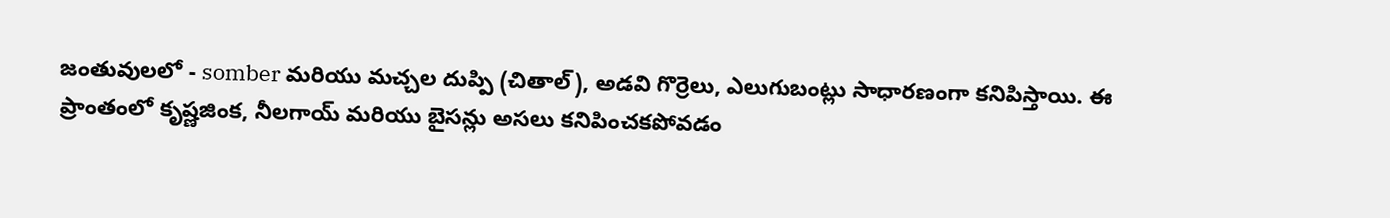జంతువులలో - somber మరియు మచ్చల దుప్పి (చితాల్), అడవి గొర్రెలు, ఎలుగుబంట్లు సాధారణంగా కనిపిస్తాయి. ఈ ప్రాంతంలో కృష్ణజింక, నీలగాయ్ మరియు బైసన్లు అసలు కనిపించకపోవడం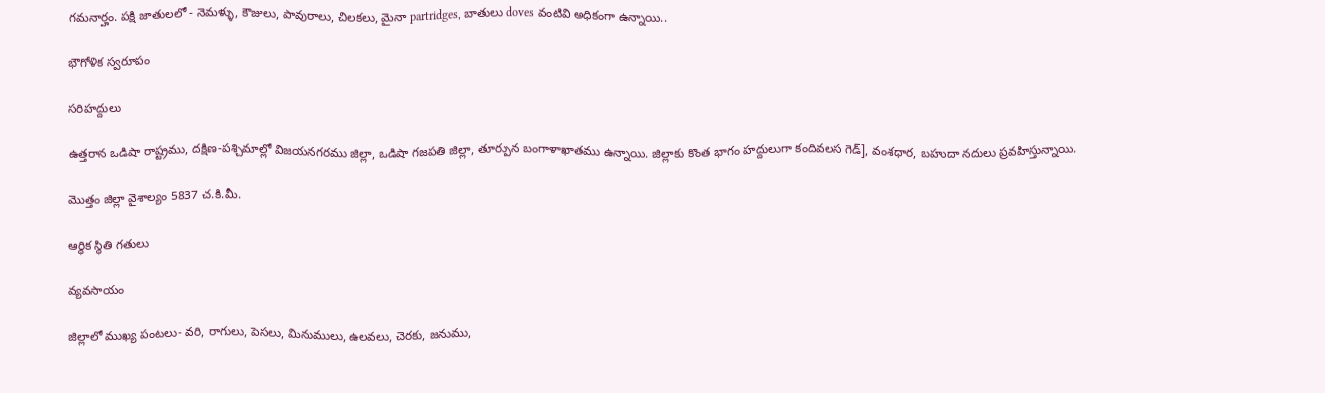గమనార్హం. పక్షి జాతులలో - నెమళ్ళు, కౌజులు, పావురాలు, చిలకలు, మైనా partridges, బాతులు doves వంటివి అధికంగా ఉన్నాయి..

భౌగోళిక స్వరూపం

సరిహద్దులు

ఉత్తరాన ఒడిషా రాష్ట్రము, దక్షిణ-పశ్చిమాల్లో విజయనగరము జిల్లా, ఒడిషా గజపతి జిల్లా, తూర్పున బంగాళాఖాతము ఉన్నాయి. జిల్లాకు కొంత భాగం హద్దులుగా కందివలస గెడ్], వంశధార, బహుదా నదులు ప్రవహిస్తున్నాయి.

మొత్తం జిల్లా వైశాల్యం 5837 చ.కి.మీ.

ఆర్ధిక స్థితి గతులు

వ్యవసాయం

జిల్లాలో ముఖ్య పంటలు- వరి, రాగులు, పెసలు, మినుములు, ఉలవలు, చెరకు, జనుము,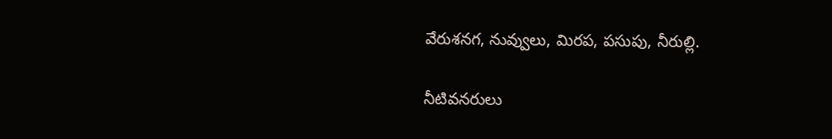వేరుశనగ, నువ్వులు, మిరప, పసుపు, నీరుల్లి.

నీటివనరులు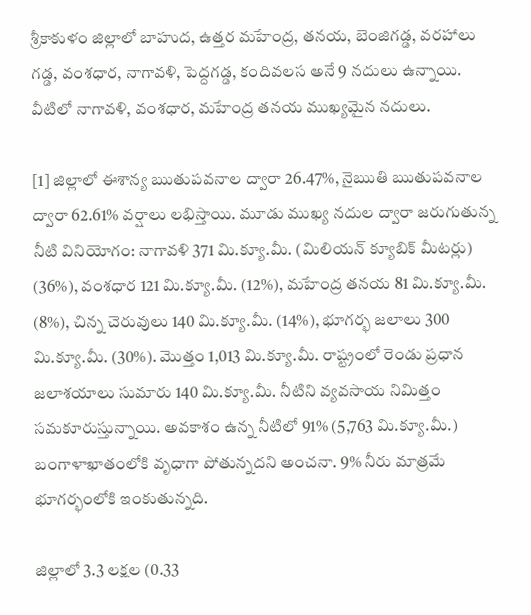శ్రీకాకుళం జిల్లాలో బాహుద, ఉత్తర మహేంద్ర, తనయ, బెంజిగడ్డ, వరహాలు గడ్డ, వంశధార, నాగావళి, పెద్దగడ్డ, కందివలస అనే 9 నదులు ఉన్నాయి. వీటిలో నాగావళి, వంశధార, మహేంద్ర తనయ ముఖ్యమైన నదులు.

[1] జిల్లాలో ఈశాన్య ఋతుపవనాల ద్వారా 26.47%, నైఋతి ఋతుపవనాల ద్వారా 62.61% వర్షాలు లభిస్తాయి. మూడు ముఖ్య నదుల ద్వారా జరుగుతున్న నీటి వినియోగం: నాగావళి 371 మి.క్యూ.మీ. (మిలియన్ క్యూబిక్ మీటర్లు) (36%), వంశధార 121 మి.క్యూ.మీ. (12%), మహేంద్ర తనయ 81 మి.క్యూ.మీ. (8%), చిన్న చెరువులు 140 మి.క్యూ.మీ. (14%), భూగర్భ జలాలు 300 మి.క్యూ.మీ. (30%). మొత్తం 1,013 మి.క్యూ.మీ. రాష్ట్రంలో రెండు ప్రధాన జలాశయాలు సుమారు 140 మి.క్యూ.మీ. నీటిని వ్యవసాయ నిమిత్తం సమకూరుస్తున్నాయి. అవకాశం ఉన్న నీటిలో 91% (5,763 మి.క్యూ.మీ.) బంగాళాఖాతంలోకి వృధాగా పోతున్నదని అంచనా. 9% నీరు మాత్రమే భూగర్భంలోకి ఇంకుతున్నది.

జిల్లాలో 3.3 లక్షల (0.33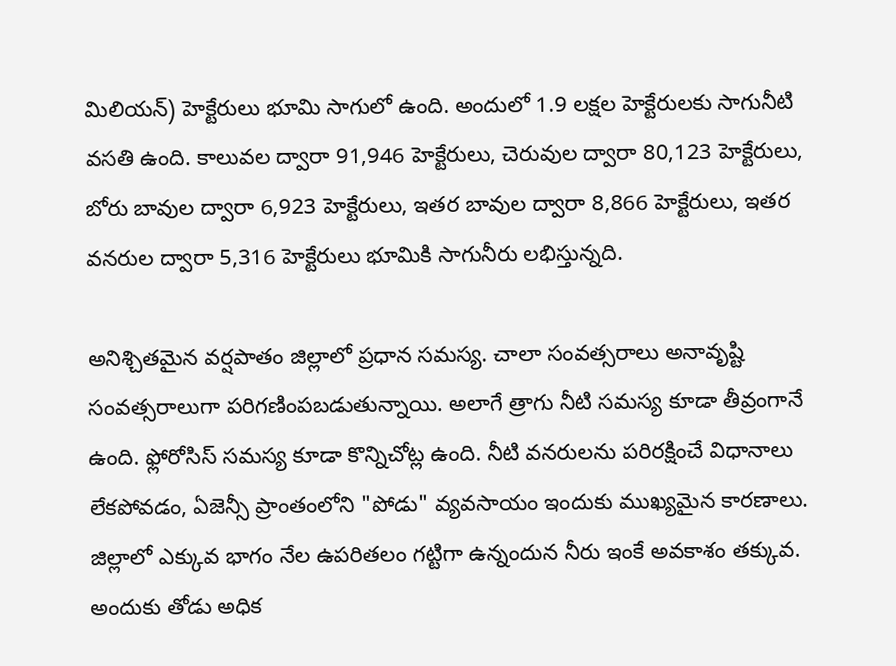మిలియన్) హెక్టేరులు భూమి సాగులో ఉంది. అందులో 1.9 లక్షల హెక్టేరులకు సాగునీటి వసతి ఉంది. కాలువల ద్వారా 91,946 హెక్టేరులు, చెరువుల ద్వారా 80,123 హెక్టేరులు, బోరు బావుల ద్వారా 6,923 హెక్టేరులు, ఇతర బావుల ద్వారా 8,866 హెక్టేరులు, ఇతర వనరుల ద్వారా 5,316 హెక్టేరులు భూమికి సాగునీరు లభిస్తున్నది.

అనిశ్చితమైన వర్షపాతం జిల్లాలో ప్రధాన సమస్య. చాలా సంవత్సరాలు అనావృష్టి సంవత్సరాలుగా పరిగణింపబడుతున్నాయి. అలాగే త్రాగు నీటి సమస్య కూడా తీవ్రంగానే ఉంది. ఫ్లోరోసిస్ సమస్య కూడా కొన్నిచోట్ల ఉంది. నీటి వనరులను పరిరక్షించే విధానాలు లేకపోవడం, ఏజెన్సీ ప్రాంతంలోని "పోడు" వ్యవసాయం ఇందుకు ముఖ్యమైన కారణాలు. జిల్లాలో ఎక్కువ భాగం నేల ఉపరితలం గట్టిగా ఉన్నందున నీరు ఇంకే అవకాశం తక్కువ. అందుకు తోడు అధిక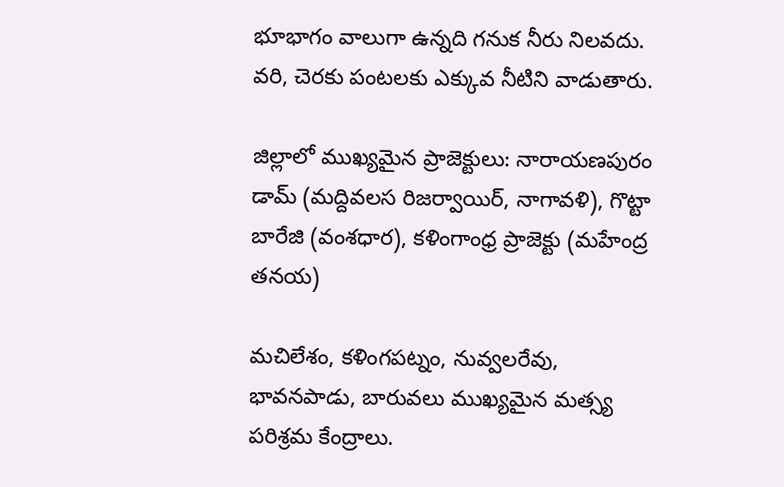భూభాగం వాలుగా ఉన్నది గనుక నీరు నిలవదు. వరి, చెరకు పంటలకు ఎక్కువ నీటిని వాడుతారు.

జిల్లాలో ముఖ్యమైన ప్రాజెక్టులు: నారాయణపురం డామ్ (మద్దివలస రిజర్వాయిర్, నాగావళి), గొట్టా బారేజి (వంశధార), కళింగాంధ్ర ప్రాజెక్టు (మహేంద్ర తనయ)

మచిలేశం, కళింగపట్నం, నువ్వలరేవు, భావనపాడు, బారువలు ముఖ్యమైన మత్స్య పరిశ్రమ కేంద్రాలు.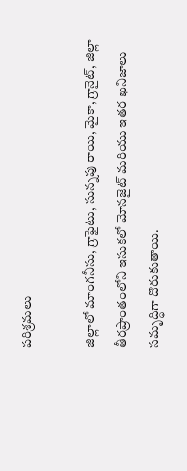పరిశ్రమలు

జిల్లాలో మాంగనీసు, గ్రాఫైటు, సున్నపు రాయి, మైకా, గ్రానైట్, జిల్లా తీరప్రాంతంలోని ఇసుకలో మోనజైట్ మరియు ఇతర ఖనిజాలు సమృద్ధిగా దొరుకుతాయి.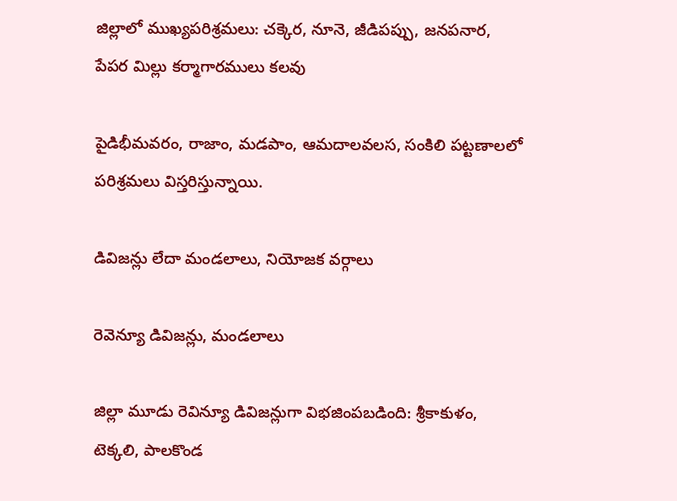జిల్లాలో ముఖ్యపరిశ్రమలు: చక్కెర, నూనె, జీడిపప్పు, జనపనార, పేపర మిల్లు కర్మాగారములు కలవు

పైడిభీమవరం, రాజాం, మడపాం, ఆమదాలవలస, సంకిలి పట్టణాలలో పరిశ్రమలు విస్తరిస్తున్నాయి.

డివిజన్లు లేదా మండలాలు, నియోజక వర్గాలు

రెవెన్యూ డివిజన్లు, మండలాలు

జిల్లా మూడు రెవిన్యూ డివిజన్లుగా విభజింపబడింది: శ్రీకాకుళం, టెక్కలి, పాలకొండ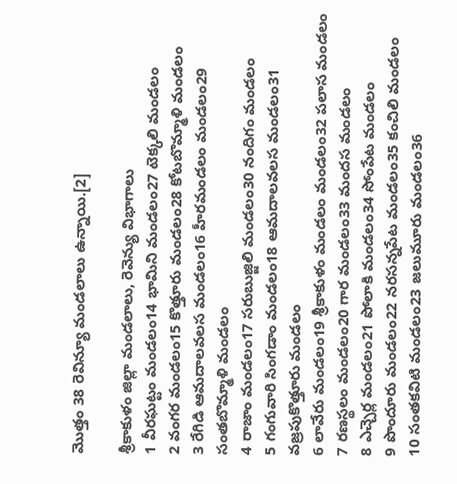మొత్తం 38 రెవిన్యూ మండలాలు ఉన్నాయి.[2]

శ్రీకాకుళం జిల్లా మండలాలు, రెవెన్యు విభాగాలు
1 వీరఘట్టం మండలం14 భామిని మండలం27 టెక్కలి మండలం
2 వంగర మండలం15 కొత్తూరు మండలం28 కోటబొమ్మాళి మండలం
3 రేగిడి ఆమదాలవలస మండలం16 హీరమండలం మండలం29 సంతబొమ్మాళి మండలం
4 రాజాం మండలం17 సరుబుజ్జిలి మండలం30 నందిగం మండలం
5 గంగువారి సింగడాం మండలం18 ఆమదాలవలస మండలం31 వజ్రపుకొత్తూరు మండలం
6 లావేరు మండలం19 శ్రీకాకుళం మండలం మండలం32 పలాస మండలం
7 రణస్థలం మండలం20 గార మండలం33 మందస మండలం
8 ఎచ్చెర్ల మండలం21 పోలాకి మండలం34 సోంపేట మండలం
9 పొందూరు మండలం22 నరసన్నపేట మండలం35 కంచిలి మండలం
10 సంతకవిటి మండలం23 జలుమూరు మండలం36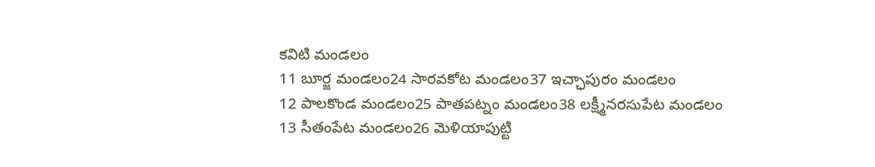కవిటి మండలం
11 బూర్జ మండలం24 సారవకోట మండలం37 ఇచ్ఛాపురం మండలం
12 పాలకొండ మండలం25 పాతపట్నం మండలం38 లక్ష్మీనరసుపేట మండలం
13 సీతంపేట మండలం26 మెళియాపుట్టి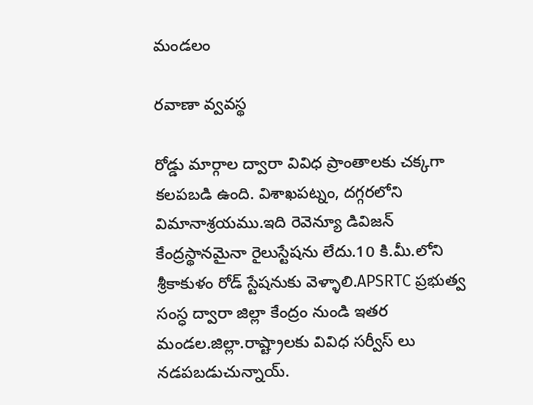మండలం

రవాణా వ్వవస్థ

రోడ్డు మార్గాల ద్వారా వివిధ ప్రాంతాలకు చక్కగా కలపబడి ఉంది. విశాఖపట్నం, దగ్గరలోని విమానాశ్రయము.ఇది రెవెన్యూ డివిజన్ కేంద్రస్థానమైనా రైలుస్టేషను లేదు.10 కి.మీ.లోని శ్రీకాకుళం రోడ్ స్టేషనుకు వెళ్ళాలి.APSRTC ప్రభుత్వ సంస్ధ ద్వారా జిల్లా కేంద్రం నుండి ఇతర మండల.జిల్లా.రాష్ట్రాలకు వివిధ సర్వీస్ లు నడపబడుచున్నాయ్.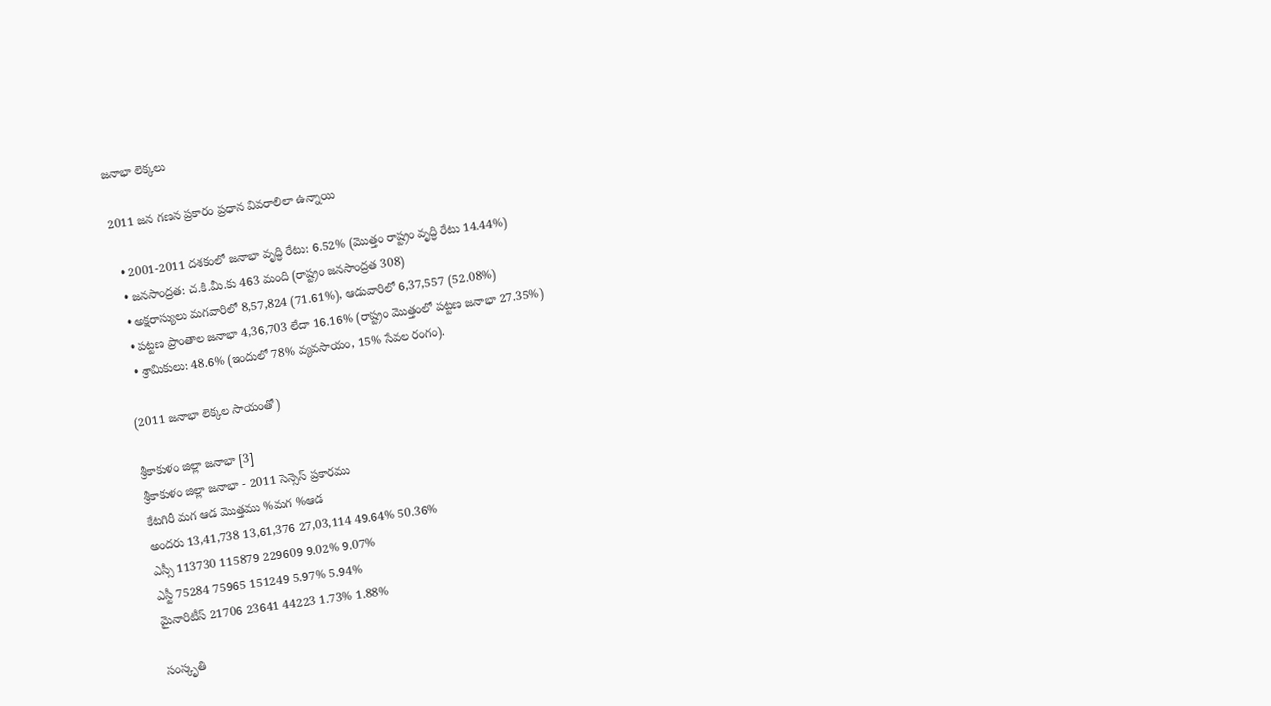జనాభా లెక్కలు

2011 జన గణన ప్రకారం ప్రధాన వివరాలిలా ఉన్నాయి

  • 2001-2011 దశకంలో జనాభా వృద్ధి రేటు: 6.52% (మొత్తం రాష్ట్రం వృద్ధి రేటు 14.44%)
  • జనసాంద్రత: చ.కి.మీ.కు 463 మంది (రాష్ట్రం జనసాంద్రత 308)
  • అక్షరాస్యులు మగవారిలో 8,57,824 (71.61%), ఆడువారిలో 6,37,557 (52.08%)
  • పట్టణ ప్రాంతాల జనాభా 4,36,703 లేదా 16.16% (రాష్ట్రం మొత్తంలో పట్టణ జనాభా 27.35%)
  • శ్రామికులు: 48.6% (ఇందులో 78% వ్యవసాయం, 15% సేవల రంగం).

(2011 జనాభా లెక్కల సాయంతో)

శ్రీకాకుళం జిల్లా జనాభా [3]
శ్రీకాకుళం జిల్లా జనాభా - 2011 సెన్సెస్ ప్రకారము
కేటగిరీ మగ ఆడ మొత్తము %మగ %ఆడ
అందరు 13,41,738 13,61,376 27,03,114 49.64% 50.36%
ఎస్సీ 113730 115879 229609 9.02% 9.07%
ఎస్టీ 75284 75965 151249 5.97% 5.94%
మైనారిటీస్ 21706 23641 44223 1.73% 1.88%

సంస్కృతి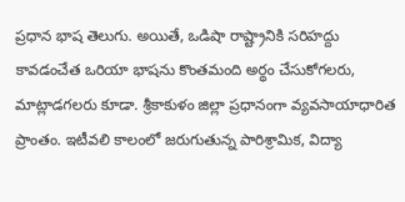ప్రధాన భాష తెలుగు. అయితే, ఒడిషా రాష్ట్రానికి సరిహద్దు కావడంచేత ఒరియా భాషను కొంతమంది అర్థం చేసుకోగలరు, మాట్లాడగలరు కూడా. శ్రీకాకుళం జిల్లా ప్రధానంగా వ్యవసాయాధారిత ప్రాంతం. ఇటీవలి కాలంలో జరుగుతున్న పారిశ్రామిక, విద్యా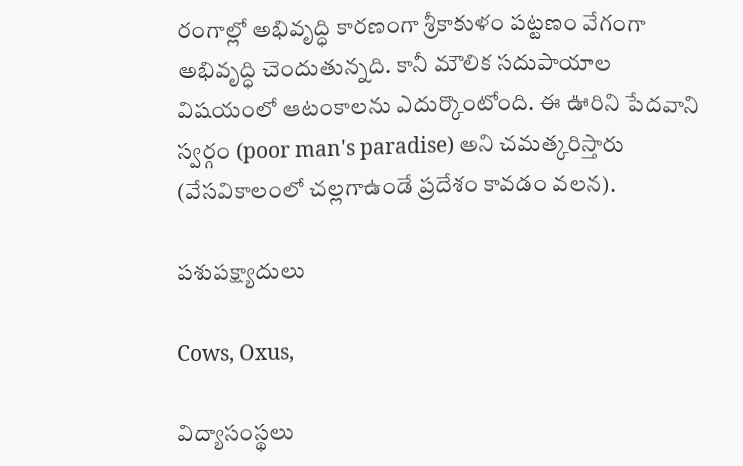రంగాల్లో అభివృద్ధి కారణంగా శ్రీకాకుళం పట్టణం వేగంగా అభివృద్ధి చెందుతున్నది. కానీ మౌలిక సదుపాయాల విషయంలో ఆటంకాలను ఎదుర్కొంటోంది. ఈ ఊరిని పేదవాని స్వర్గం (poor man's paradise) అని చమత్కరిస్తారు (వేసవికాలంలో చల్లగాఉండే ప్రదేశం కావడం వలన).

పశుపక్ష్యాదులు

Cows, Oxus,

విద్యాసంస్థలు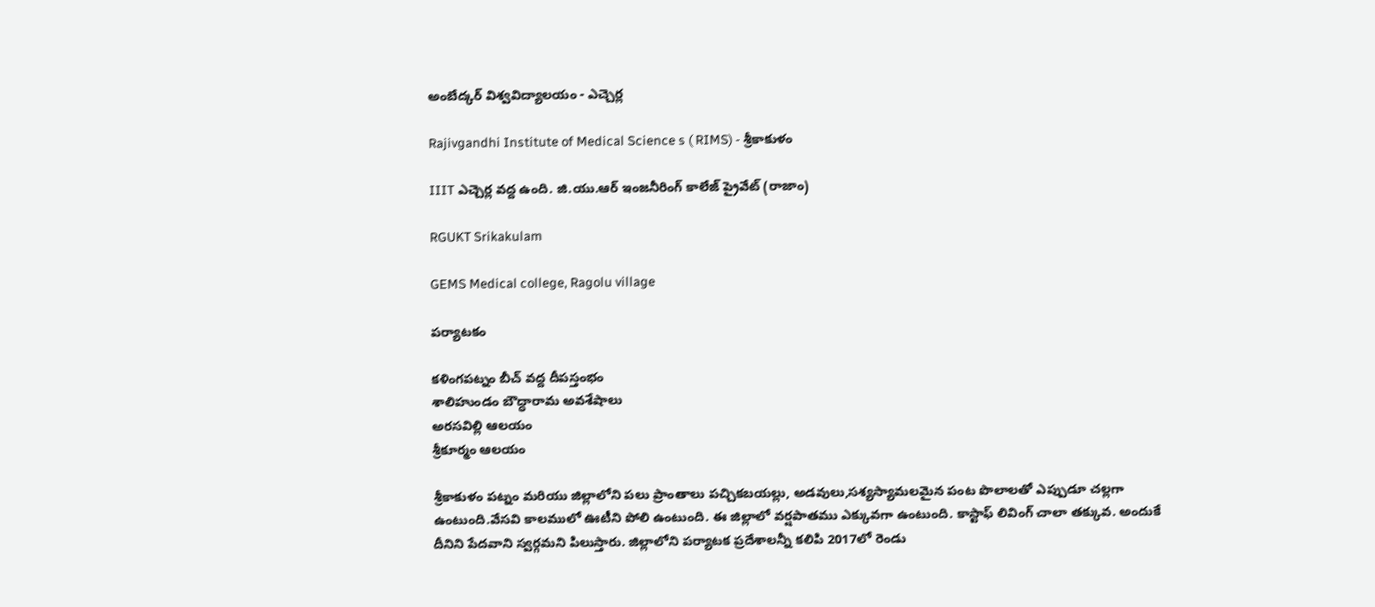అంబేద్కర్ విశ్వవిద్యాలయం - ఎచ్చెర్ల

Rajivgandhi Institute of Medical Science s ( RIMS) - శ్రీకాకుళం

IIIT ఎచ్చెర్ల వద్ద ఉంది. జి.యు.ఆర్ ఇంజనీరింగ్ కాలేజ్ ప్రైవేట్ (రాజాం)

RGUKT Srikakulam

GEMS Medical college, Ragolu village

పర్యాటకం

కళింగపట్నం బీచ్ వద్ద దీపస్తంభం
శాలిహుండం బౌద్ధారామ అవశేషాలు
అరసవిల్లి ఆలయం
శ్రీకూర్మం ఆలయం

శ్రీకాకుళం పట్నం మరియు జిల్లాలోని పలు ప్రాంతాలు పచ్చికబయల్లు, అడవులు,సశ్యస్యామలమైన పంట పొలాలతో ఎప్పుడూ చల్లగా ఉంటుంది.వేసవి కాలములో ఊటీని పోలి ఉంటుంది. ఈ జిల్లాలో వర్షపాతము ఎక్కువగా ఉంటుంది. కాస్టాఫ్ లివింగ్ చాలా తక్కువ. అందుకే దీనిని పేదవాని స్వర్గమని పిలుస్తారు. జిల్లాలోని పర్యాటక ప్రదేశాలన్నీ కలిపి 2017లో రెండు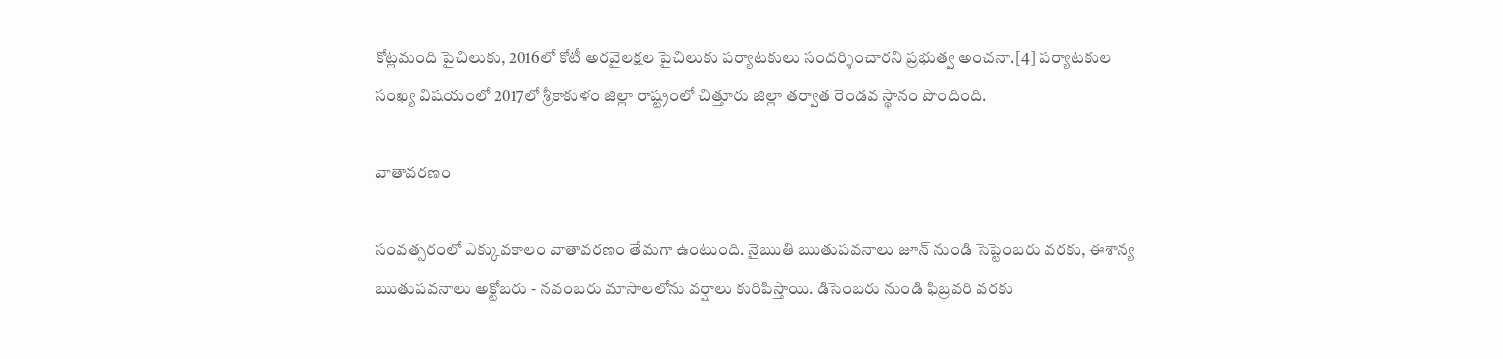కోట్లమంది పైచిలుకు, 2016లో కోటీ అరవైలక్షల పైచిలుకు పర్యాటకులు సందర్శించారని ప్రభుత్వ అంచనా.[4] పర్యాటకుల సంఖ్య విషయంలో 2017లో శ్రీకాకుళం జిల్లా రాష్ట్రంలో చిత్తూరు జిల్లా తర్వాత రెండవ స్థానం పొందింది.

వాతావరణం

సంవత్సరంలో ఎక్కువకాలం వాతావరణం తేమగా ఉంటుంది. నైఋతి ఋతుపవనాలు జూన్ నుండి సెప్టెంబరు వరకు, ఈశాన్య ఋతుపవనాలు అక్టోబరు - నవంబరు మాసాలలోను వర్షాలు కురిపిస్తాయి. డిసెంబరు నుండి ఫిబ్రవరి వరకు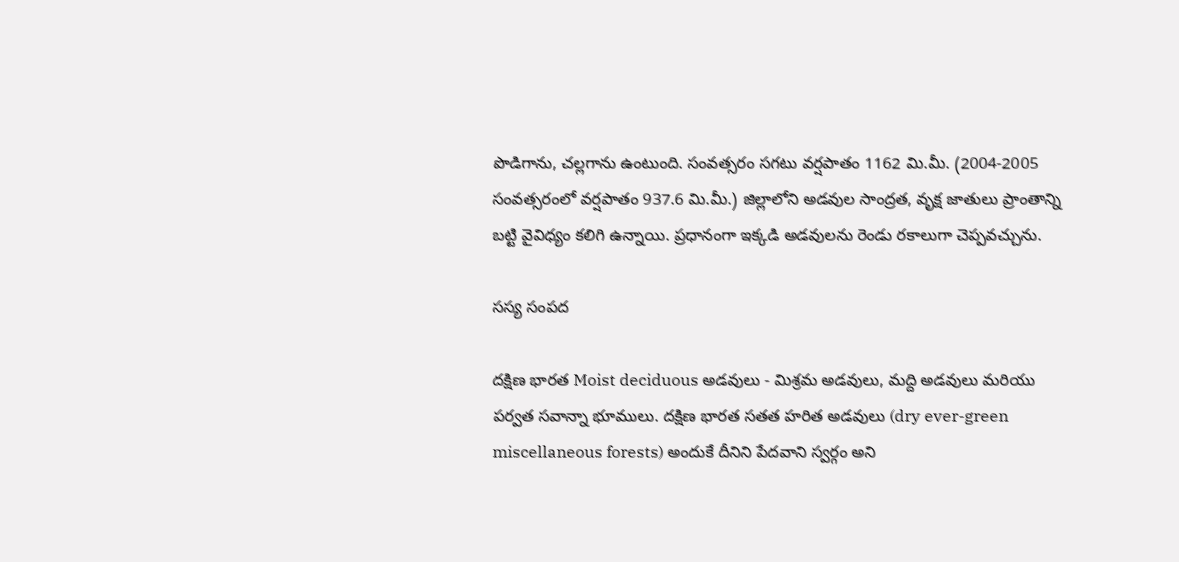పొడిగాను, చల్లగాను ఉంటుంది. సంవత్సరం సగటు వర్షపాతం 1162 మి.మీ. (2004-2005 సంవత్సరంలో వర్షపాతం 937.6 మి.మీ.) జిల్లాలోని అడవుల సాంద్రత, వృక్ష జాతులు ప్రాంతాన్ని బట్టి వైవిధ్యం కలిగి ఉన్నాయి. ప్రధానంగా ఇక్కడి అడవులను రెండు రకాలుగా చెప్పవచ్చును.

సస్య సంపద

దక్షిణ భారత Moist deciduous అడవులు - మిశ్రమ అడవులు, మద్ది అడవులు మరియు పర్వత సవాన్నా భూములు. దక్షిణ భారత సతత హరిత అడవులు (dry ever-green miscellaneous forests) అందుకే దీనిని పేదవాని స్వర్గం అని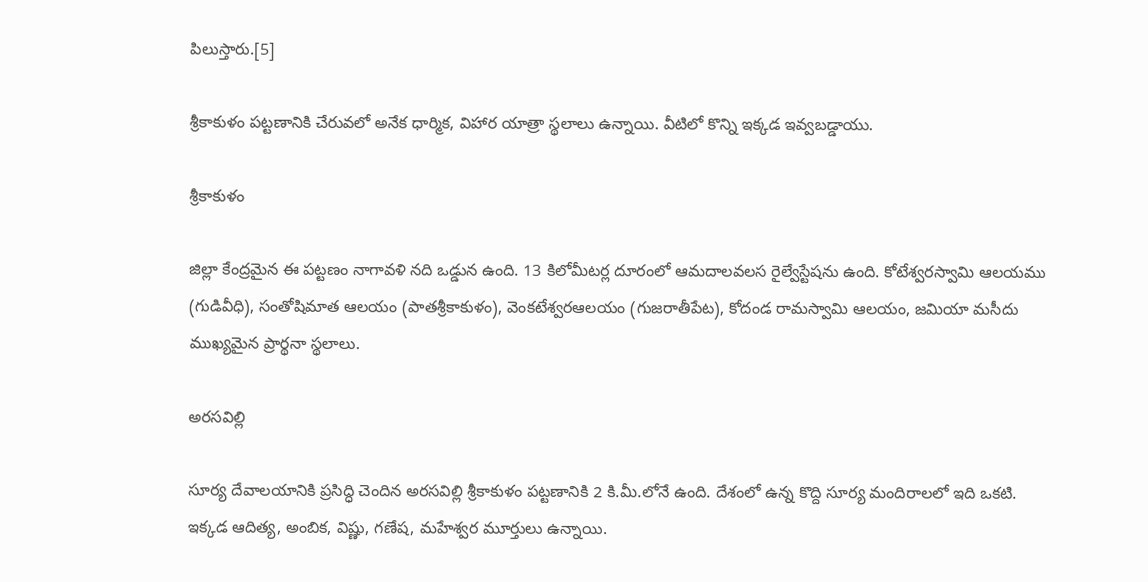పిలుస్తారు.[5]

శ్రీకాకుళం పట్టణానికి చేరువలో అనేక ధార్మిక, విహార యాత్రా స్థలాలు ఉన్నాయి. వీటిలో కొన్ని ఇక్కడ ఇవ్వబడ్డాయు.

శ్రీకాకుళం

జిల్లా కేంద్రమైన ఈ పట్టణం నాగావళి నది ఒడ్డున ఉంది. 13 కిలోమీటర్ల దూరంలో ఆమదాలవలస రైల్వేస్టేషను ఉంది. కోటేశ్వరస్వామి ఆలయము (గుడివీధి), సంతోషిమాత ఆలయం (పాతశ్రీకాకుళం), వెంకటేశ్వరఆలయం (గుజరాతీపేట), కోదండ రామస్వామి ఆలయం, జమియా మసీదు ముఖ్యమైన ప్రార్థనా స్థలాలు.

అరసవిల్లి

సూర్య దేవాలయానికి ప్రసిద్ధి చెందిన అరసవిల్లి శ్రీకాకుళం పట్టణానికి 2 కి.మీ.లోనే ఉంది. దేశంలో ఉన్న కొద్ది సూర్య మందిరాలలో ఇది ఒకటి. ఇక్కడ ఆదిత్య, అంబిక, విష్ణు, గణేష, మహేశ్వర మూర్తులు ఉన్నాయి.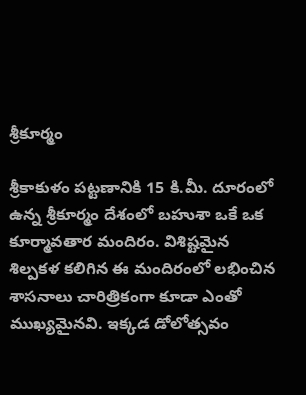శ్రీకూర్మం

శ్రీకాకుళం పట్టణానికి 15 కి.మీ. దూరంలో ఉన్న శ్రీకూర్మం దేశంలో బహుశా ఒకే ఒక కూర్మావతార మందిరం. విశిష్టమైన శిల్పకళ కలిగిన ఈ మందిరంలో లభించిన శాసనాలు చారిత్రికంగా కూడా ఎంతో ముఖ్యమైనవి. ఇక్కడ డోలోత్సవం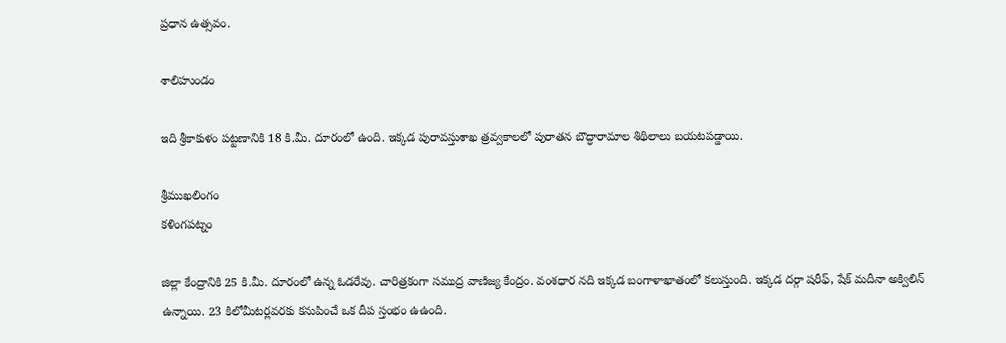ప్రధాన ఉత్సవం.

శాలిహుండం

ఇది శ్రీకాకుళం పట్టణానికి 18 కి.మీ. దూరంలో ఉంది. ఇక్కడ పురావస్తుశాఖ త్రవ్వకాలలో పురాతన బౌద్ధారామాల శిథిలాలు బయటపడ్డాయి.

శ్రీముఖలింగం
కళింగపట్నం

జిల్లా కేంద్రానికి 25 కి.మీ. దూరంలో ఉన్న ఓడరేవు. చారిత్రకంగా సముద్ర వాణిజ్య కేంద్రం. వంశధార నది ఇక్కడ బంగాళాఖాతంలో కలుస్తుంది. ఇక్కడ దర్గా షరీఫ్, షేక్ మదీనా అక్విలిన్ ఉన్నాయి. 23 కిలోమీటర్లవరకు కనుపించే ఒక దీప స్తంభం ఉఉంది.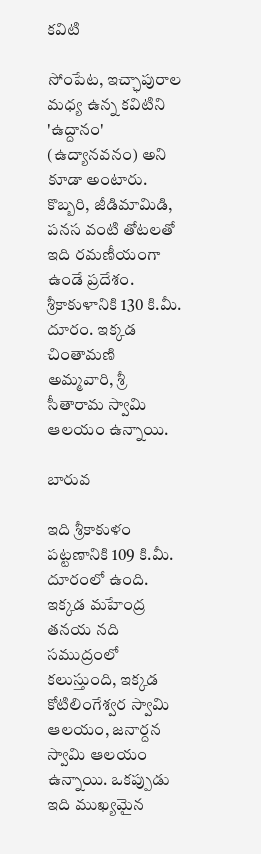కవిటి

సోంపేట, ఇచ్ఛాపురాల మధ్య ఉన్న కవిటిని 'ఉద్దానం' (ఉద్యానవనం) అని కూడా అంటారు. కొబ్బరి, జీడిమామిడి, పనస వంటి తోటలతో ఇది రమణీయంగా ఉండే ప్రదేశం. శ్రీకాకుళానికి 130 కి.మీ. దూరం. ఇక్కడ చింతామణి అమ్మవారి, శ్రీ సీతారామ స్వామి ఆలయం ఉన్నాయి.

బారువ

ఇది శ్రీకాకుళం పట్టణానికి 109 కి.మీ. దూరంలో ఉంది. ఇక్కడ మహేంద్ర తనయ నది సముద్రంలో కలుస్తుంది, ఇక్కడ కోటిలింగేశ్వర స్వామి ఆలయం, జనార్దన స్వామి ఆలయం ఉన్నాయి. ఒకప్పుడు ఇది ముఖ్యమైన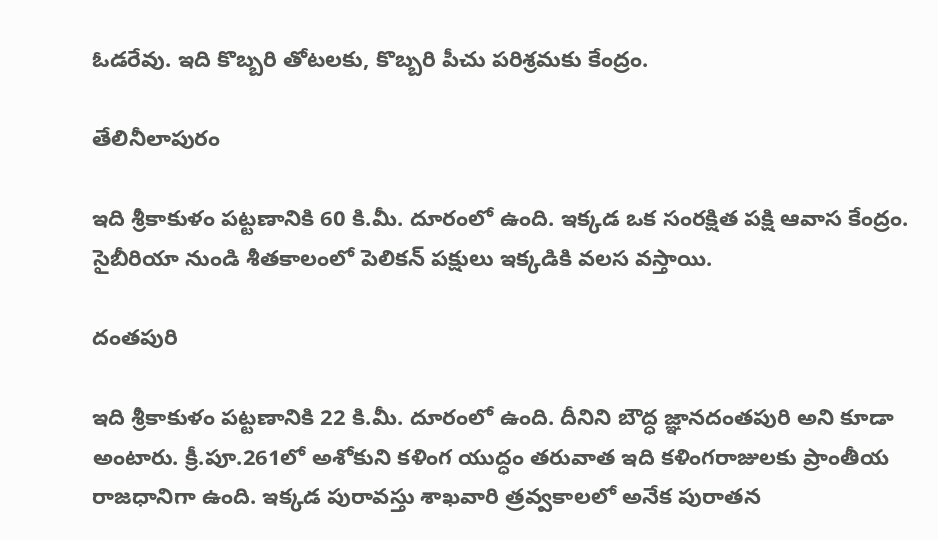ఓడరేవు. ఇది కొబ్బరి తోటలకు, కొబ్బరి పీచు పరిశ్రమకు కేంద్రం.

తేలినీలాపురం

ఇది శ్రీకాకుళం పట్టణానికి 60 కి.మీ. దూరంలో ఉంది. ఇక్కడ ఒక సంరక్షిత పక్షి ఆవాస కేంద్రం. సైబీరియా నుండి శీతకాలంలో పెలికన్ పక్షులు ఇక్కడికి వలస వస్తాయి.

దంతపురి

ఇది శ్రీకాకుళం పట్టణానికి 22 కి.మీ. దూరంలో ఉంది. దీనిని బౌద్ధ జ్ఞానదంతపురి అని కూడా అంటారు. క్రీ.పూ.261లో అశోకుని కళింగ యుద్ధం తరువాత ఇది కళింగరాజులకు ప్రాంతీయ రాజధానిగా ఉంది. ఇక్కడ పురావస్తు శాఖవారి త్రవ్వకాలలో అనేక పురాతన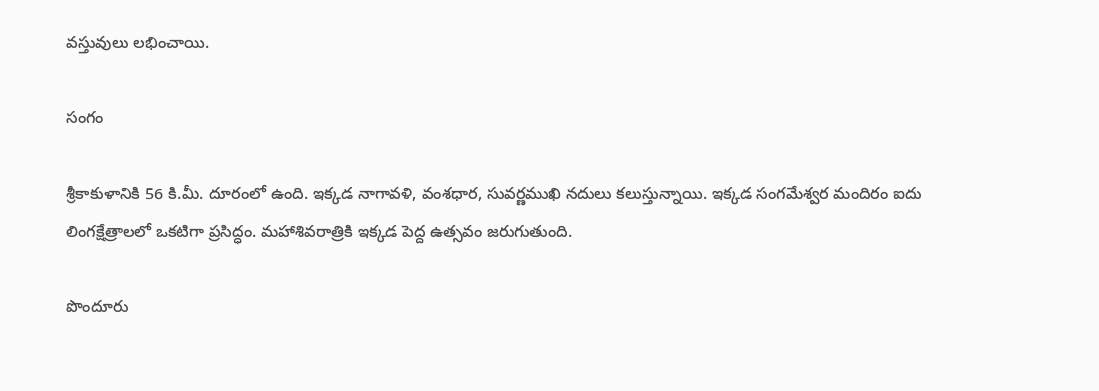వస్తువులు లభించాయి.

సంగం

శ్రీకాకుళానికి 56 కి.మీ. దూరంలో ఉంది. ఇక్కడ నాగావళి, వంశధార, సువర్ణముఖి నదులు కలుస్తున్నాయి. ఇక్కడ సంగమేశ్వర మందిరం ఐదు లింగక్షేత్రాలలో ఒకటిగా ప్రసిద్ధం. మహాశివరాత్రికి ఇక్కడ పెద్ద ఉత్సవం జరుగుతుంది.

పొందూరు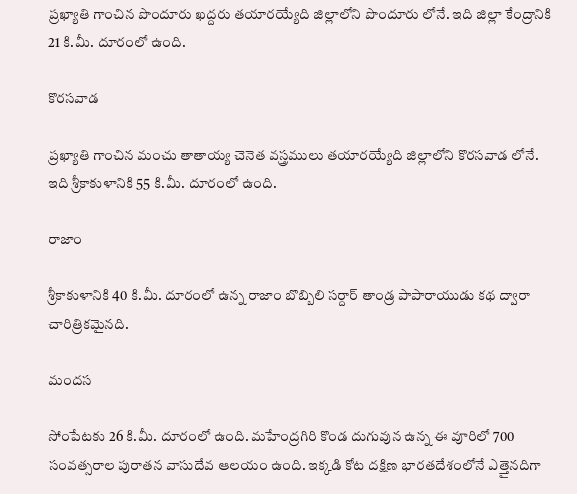ప్రఖ్యాతి గాంచిన పొందూరు ఖద్దరు తయారయ్యేది జిల్లాలోని పొందూరు లోనే. ఇది జిల్లా కేంద్రానికి 21 కి.మీ. దూరంలో ఉంది.

కొరసవాడ

ప్రఖ్యాతి గాంచిన మంచు తాతాయ్య చెనెత వస్త్రములు తయారయ్యేది జిల్లాలోని కొరసవాడ లోనే. ఇది శ్రీకాకుళానికి 55 కి.మీ. దూరంలో ఉంది.

రాజాం

శ్రీకాకుళానికి 40 కి.మీ. దూరంలో ఉన్న రాజాం బొబ్బిలి సర్దార్ తాండ్ర పాపారాయుడు కథ ద్వారా చారిత్రికమైనది.

మందస

సోంపేటకు 26 కి.మీ. దూరంలో ఉంది. మహేంద్రగిరి కొండ దుగువున ఉన్న ఈ వూరిలో 700 సంవత్సరాల పురాతన వాసుదేవ ఆలయం ఉంది. ఇక్కడి కోట దక్షిణ భారతదేశంలోనే ఎత్తైనదిగా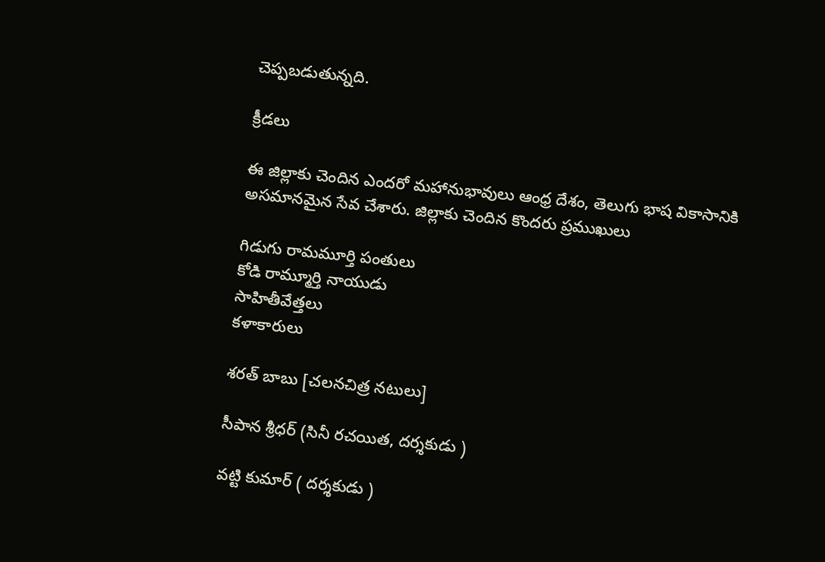చెప్పబడుతున్నది.

క్రీడలు

ఈ జిల్లాకు చెందిన ఎందరో మహానుభావులు ఆంధ్ర దేశం, తెలుగు భాష వికాసానికి అసమానమైన సేవ చేశారు. జిల్లాకు చెందిన కొందరు ప్రముఖులు

గిడుగు రామమూర్తి పంతులు
కోడి రామ్మూర్తి నాయుడు
సాహితీవేత్తలు
కళాకారులు

శరత్ బాబు [చలనచిత్ర నటులు]

సీపాన శ్రీధర్ (సినీ రచయిత, దర్శకుడు )

వట్టి కుమార్ ( దర్శకుడు )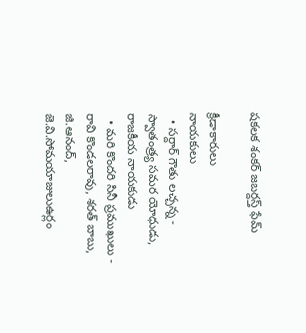షకలక శంకర్ జబర్దస్త్ ఫేమ్

క్రీడాకారులు
నాయకులు
  • సర్దార్ గౌతు లచ్చన్న - స్వాతంత్ర్య సమర యోధుడు, రాజకీయ నాయకుడు
  • మరి కొందరి సినీ ప్రముఖులు - రావి కొండలరావు, శరత్ బాబు, జి.ఆనంద్, జె.వి.సోమయాజులుఉర్లం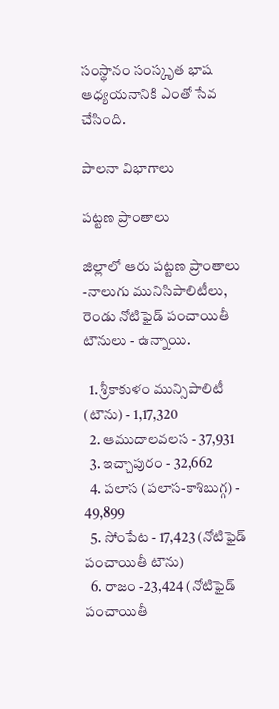సంస్థానం సంస్కృత భాష ఆధ్యయనానికి ఎంతో సేవ చేసింది.

పాలనా విభాగాలు

పట్టణ ప్రాంతాలు

జిల్లాలో ఆరు పట్టణ ప్రాంతాలు -నాలుగు మునిసిపాలిటీలు, రెండు నోటిఫైడ్ పంచాయితీ టౌనులు - ఉన్నాయి.

  1. శ్రీకాకుళం మున్సిపాలిటీ (టౌను) - 1,17,320
  2. ఆముదాలవలస - 37,931
  3. ఇచ్చాపురం - 32,662
  4. పలాస (పలాస-కాశిబుగ్గ) - 49,899
  5. సోంపేట - 17,423 (నోటిఫైడ్ పంచాయితీ టౌను)
  6. రాజం -23,424 (నోటిఫైడ్ పంచాయితీ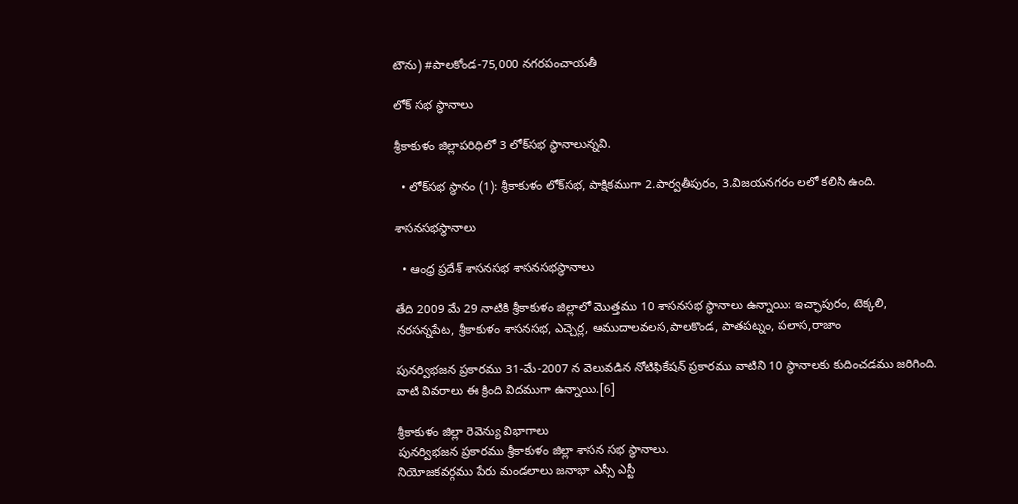టౌను) #పాలకోండ-75,000 నగరపంచాయతీ

లోక్ సభ స్థానాలు

శ్రీకాకుళం జిల్లాపరిధిలో 3 లోక్‌సభ స్థానాలున్నవి.

  • లోక్‌సభ స్థానం (1): శ్రీకాకుళం లోక్‌సభ, పాక్షికముగా 2.పార్వతీపురం, 3.విజయనగరం లలో కలిసి ఉంది.

శాసనసభస్థానాలు

  • ఆంధ్ర ప్రదేశ్ శాసనసభ శాసనసభస్థానాలు

తేది 2009 మే 29 నాటికి శ్రీకాకుళం జిల్లాలో మొత్తము 10 శాసనసభ స్థానాలు ఉన్నాయి: ఇచ్ఛాపురం, టెక్కలి, నరసన్నపేట, శ్రీకాకుళం శాసనసభ, ఎచ్చెర్ల, ఆముదాలవలస,పాలకొండ, పాతపట్నం, పలాస,రాజాం

పునర్విభజన ప్రకారము 31-మే-2007 న వెలువడిన నోటిఫికేషన్ ప్రకారము వాటిని 10 స్థానాలకు కుదించడము జరిగింది. వాటి వివరాలు ఈ క్రింది విదముగా ఉన్నాయి.[6]

శ్రీకాకుళం జిల్లా రెవెన్యు విభాగాలు
పునర్విభజన ప్రకారము శ్రీకాకుళం జిల్లా శాసన సభ స్థానాలు.
నియోజకవర్గము పేరు మండలాలు జనాభా ఎస్సీ ఎస్టీ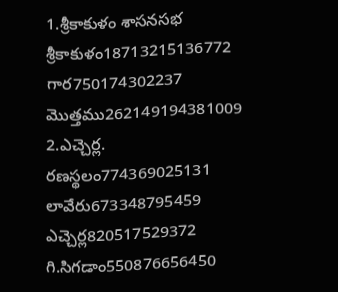1.శ్రీకాకుళం శాసనసభ శ్రీకాకుళం18713215136772
గార750174302237
మొత్తము262149194381009
2.ఎచ్చెర్ల. రణస్థలం774369025131
లావేరు673348795459
ఎచ్చెర్ల820517529372
గి.సిగడాం550876656450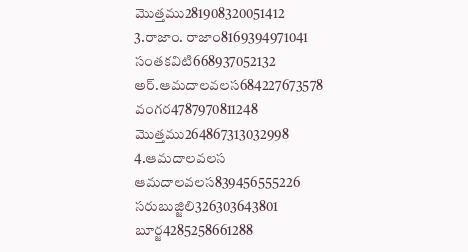మొత్తము281908320051412
3.రాజాం. రాజాం8169394971041
సంతకవిటి668937052132
అర్.ఆమదాలవలస684227673578
వంగర4787970811248
మొత్తము264867313032998
4.ఆమదాలవలస ఆమదాలవలస839456555226
సరుబుజ్జిలి326303643801
బూర్జ4285258661288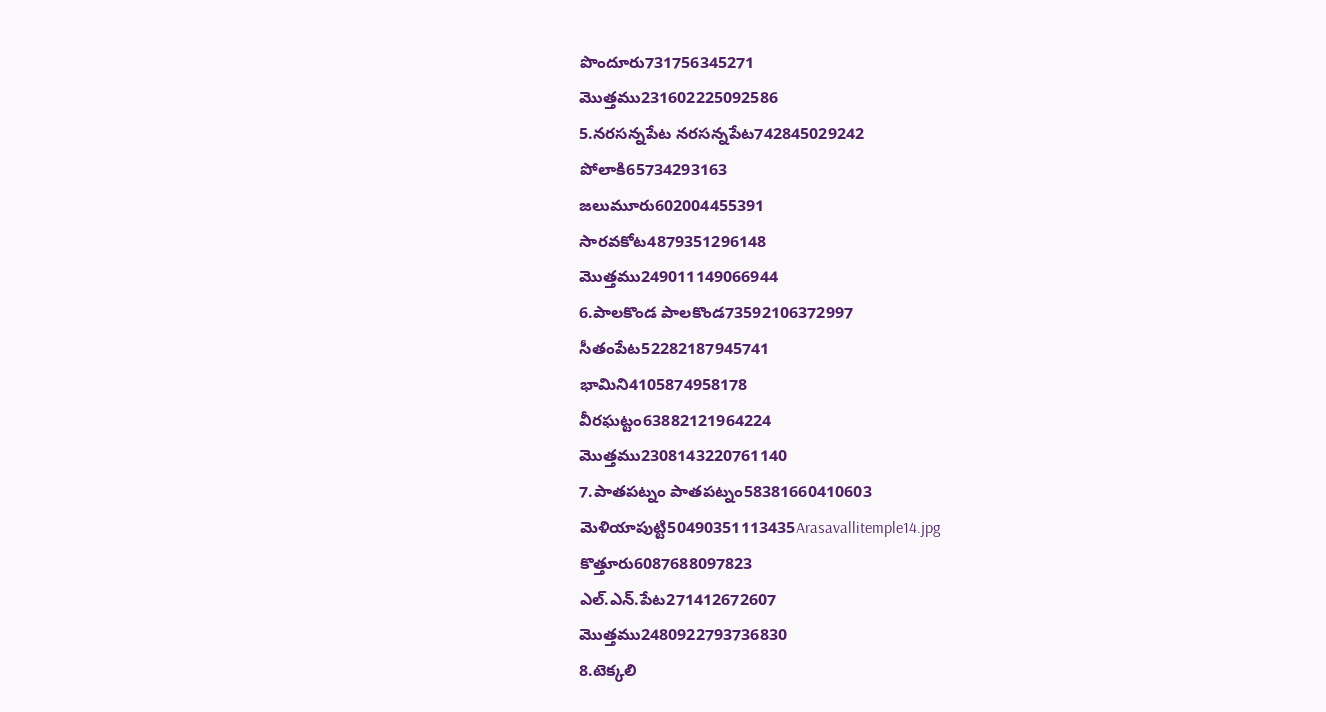పొందూరు731756345271
మొత్తము231602225092586
5.నరసన్నపేట నరసన్నపేట742845029242
పోలాకి65734293163
జలుమూరు602004455391
సారవకోట4879351296148
మొత్తము249011149066944
6.పాలకొండ పాలకొండ73592106372997
సీతంపేట52282187945741
భామిని4105874958178
వీరఘట్టం63882121964224
మొత్తము2308143220761140
7.పాతపట్నం పాతపట్నం58381660410603
మెళియాపుట్టి50490351113435Arasavallitemple14.jpg
కొత్తూరు6087688097823
ఎల్.ఎన్.పేట271412672607
మొత్తము2480922793736830
8.టెక్కలి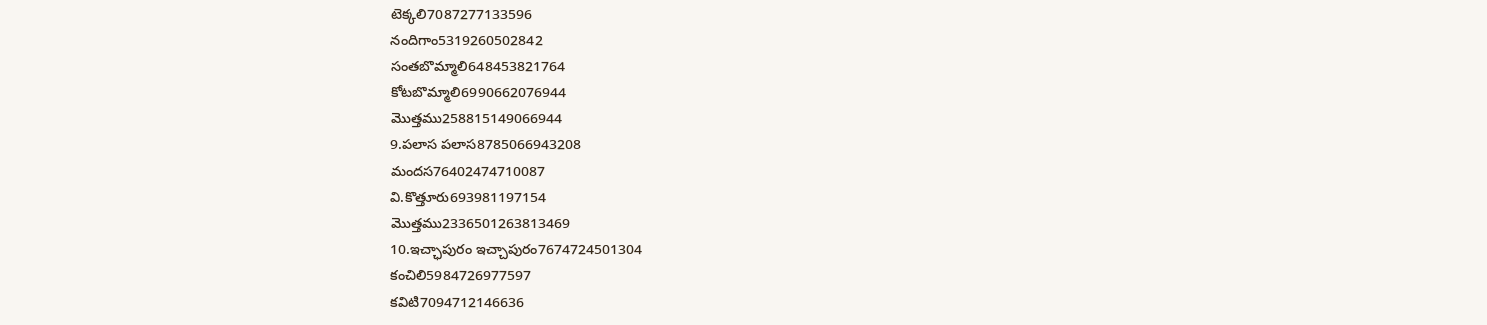టెక్కలి7087277133596
నందిగాం5319260502842
సంతబొమ్మాలి648453821764
కోటబొమ్మాలి6990662076944
మొత్తము258815149066944
9.పలాస పలాస8785066943208
మందస76402474710087
వి.కొత్తూరు693981197154
మొత్తము2336501263813469
10.ఇచ్ఛాపురం ఇచ్చాపురం7674724501304
కంచిలి5984726977597
కవిటి7094712146636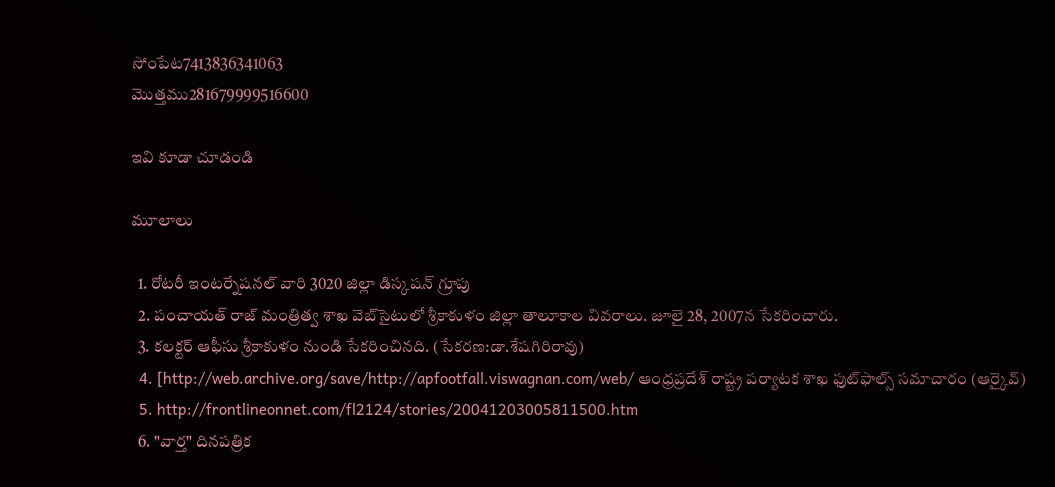సోంపేట7413836341063
మొత్తము281679999516600

ఇవి కూడా చూడండి

మూలాలు

  1. రోటరీ ఇంటర్నేషనల్ వారి 3020 జిల్లా డిస్కషన్ గ్రూపు
  2. పంచాయత్ రాజ్ మంత్రిత్వ శాఖ వెబ్‌సైటులో శ్రీకాకుళం జిల్లా తాలూకాల వివరాలు. జూలై 28, 2007న సేకరించారు.
  3. కలక్టర్ ఆఫీసు శ్రీకాకుళం నుండి సేకరించినది. (సేకరణ:డా.శేషగిరిరావు)
  4. [http://web.archive.org/save/http://apfootfall.viswagnan.com/web/ ఆంధ్రప్రదేశ్ రాష్ట్ర పర్యాటక శాఖ ఫుట్‌ఫాల్స్ సమాచారం (ఆర్కైవ్)
  5. http://frontlineonnet.com/fl2124/stories/20041203005811500.htm
  6. "వార్త" దినపత్రిక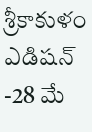శ్రీకాకుళం ఎడిషన్ -28 మే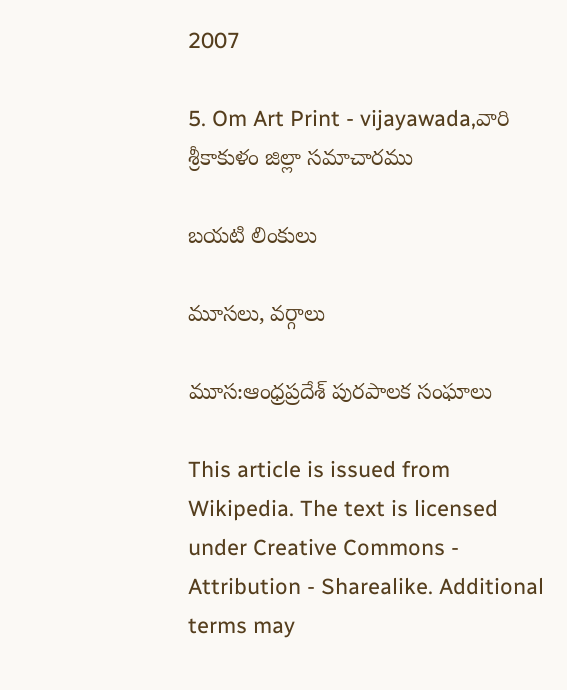2007

5. Om Art Print - vijayawada,వారి శ్రీకాకుళం జిల్లా సమాచారము

బయటి లింకులు

మూసలు, వర్గాలు

మూస:ఆంధ్రప్రదేశ్ పురపాలక సంఘాలు

This article is issued from Wikipedia. The text is licensed under Creative Commons - Attribution - Sharealike. Additional terms may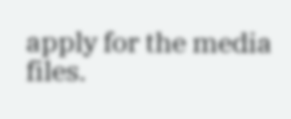apply for the media files.